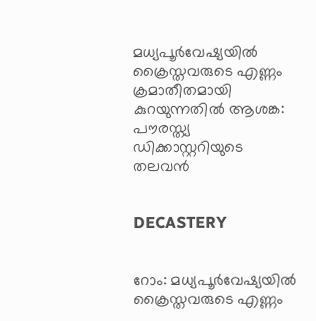മധ്യപൂര്‍വേഷ്യയില്‍ ക്രൈസ്തവരുടെ എണ്ണം ക്രമാതീതമായി കുറയുന്നതില്‍ ആശങ്ക: പൗരസ്ത്യ ഡിക്കാസ്റ്ററിയുടെ തലവന്‍


DECASTERY


റോം: മധ്യപൂര്‍വേഷ്യയില്‍ ക്രൈസ്തവരുടെ എണ്ണം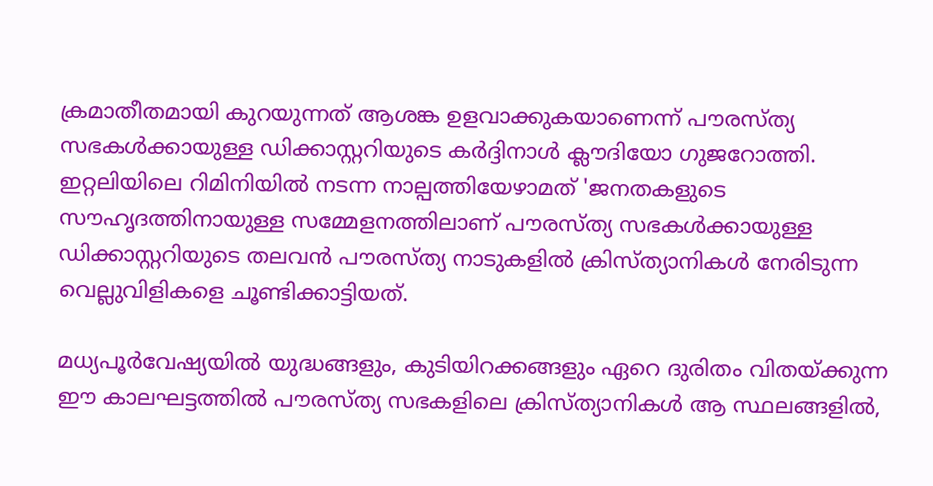ക്രമാതീതമായി കുറയുന്നത് ആശങ്ക ഉളവാക്കുകയാണെന്ന് പൗരസ്ത്യ സഭകള്‍ക്കായുള്ള ഡിക്കാസ്റ്ററിയുടെ കര്‍ദ്ദിനാള്‍ ക്ലൗദിയോ ഗുജറോത്തി. ഇറ്റലിയിലെ റിമിനിയില്‍ നടന്ന നാല്പത്തിയേഴാമത് 'ജനതകളുടെ സൗഹൃദത്തിനായുള്ള സമ്മേളനത്തിലാണ് പൗരസ്ത്യ സഭകള്‍ക്കായുള്ള ഡിക്കാസ്റ്ററിയുടെ തലവന്‍ പൗരസ്ത്യ നാടുകളില്‍ ക്രിസ്ത്യാനികള്‍ നേരിടുന്ന വെല്ലുവിളികളെ ചൂണ്ടിക്കാട്ടിയത്.

മധ്യപൂര്‍വേഷ്യയില്‍ യുദ്ധങ്ങളും, കുടിയിറക്കങ്ങളും ഏറെ ദുരിതം വിതയ്ക്കുന്ന ഈ കാലഘട്ടത്തില്‍ പൗരസ്ത്യ സഭകളിലെ ക്രിസ്ത്യാനികള്‍ ആ സ്ഥലങ്ങളില്‍,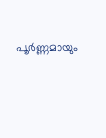പൂര്‍ണ്ണമായും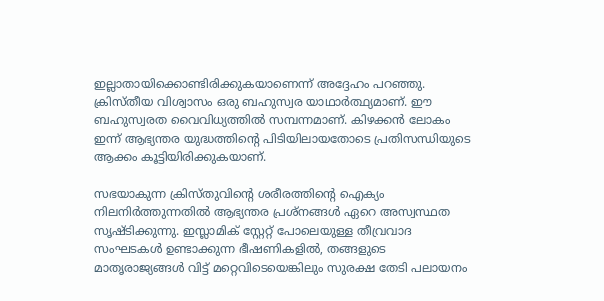ഇല്ലാതായിക്കൊണ്ടിരിക്കുകയാണെന്ന് അദ്ദേഹം പറഞ്ഞു. ക്രിസ്തീയ വിശ്വാസം ഒരു ബഹുസ്വര യാഥാര്‍ത്ഥ്യമാണ്. ഈ ബഹുസ്വരത വൈവിധ്യത്തില്‍ സമ്പന്നമാണ്. കിഴക്കന്‍ ലോകം ഇന്ന് ആഭ്യന്തര യുദ്ധത്തിന്റെ പിടിയിലായതോടെ പ്രതിസന്ധിയുടെ ആക്കം കൂട്ടിയിരിക്കുകയാണ്.

സഭയാകുന്ന ക്രിസ്തുവിന്റെ ശരീരത്തിന്റെ ഐക്യം നിലനിര്‍ത്തുന്നതില്‍ ആഭ്യന്തര പ്രശ്‌നങ്ങള്‍ ഏറെ അസ്വസ്ഥത സൃഷ്ടിക്കുന്നു. ഇസ്ലാമിക് സ്റ്റേറ്റ് പോലെയുള്ള തീവ്രവാദ സംഘടകള്‍ ഉണ്ടാക്കുന്ന ഭീഷണികളില്‍, തങ്ങളുടെ മാതൃരാജ്യങ്ങള്‍ വിട്ട് മറ്റെവിടെയെങ്കിലും സുരക്ഷ തേടി പലായനം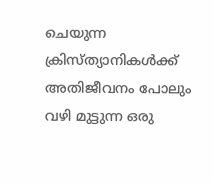ചെയുന്ന ക്രിസ്ത്യാനികള്‍ക്ക് അതിജീവനം പോലും വഴി മുട്ടുന്ന ഒരു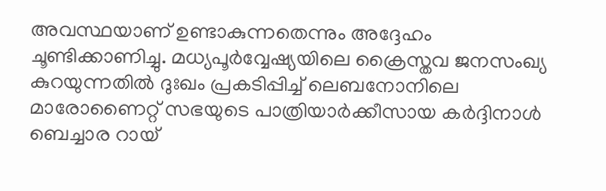അവസ്ഥയാണ് ഉണ്ടാകുന്നതെന്നും അദ്ദേഹം ചൂണ്ടിക്കാണിച്ചു. മധ്യപൂര്‍വ്വേഷ്യയിലെ ക്രൈസ്തവ ജനസംഖ്യ കുറയുന്നതില്‍ ദുഃഖം പ്രകടിപ്പിച്ച് ലെബനോനിലെ മാരോണൈറ്റ് സഭയുടെ പാത്രിയാര്‍ക്കീസായ കര്‍ദ്ദിനാള്‍ ബെച്ചാര റായ്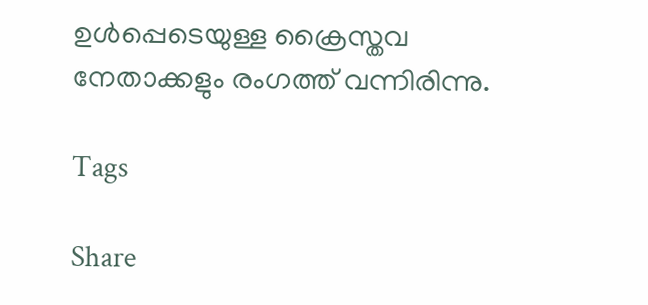ഉള്‍പ്പെടെയുള്ള ക്രൈസ്തവ നേതാക്കളും രംഗത്ത് വന്നിരിന്നു.

Tags

Share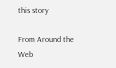this story

From Around the Web